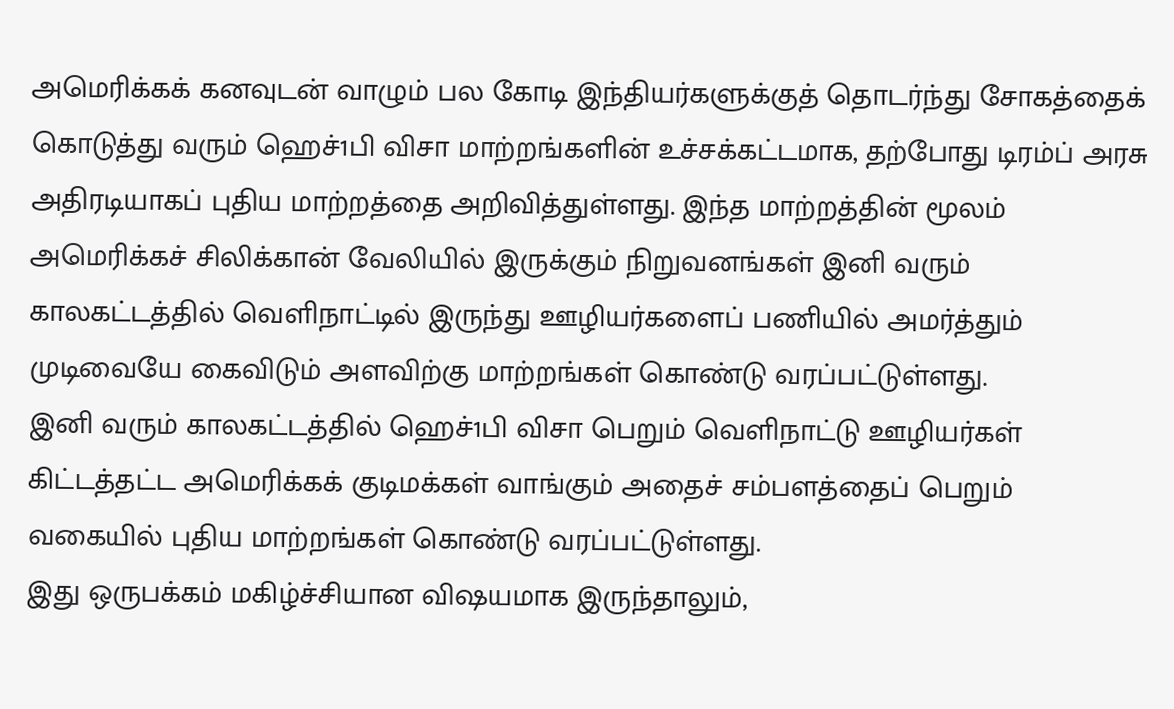அமெரிக்கக் கனவுடன் வாழும் பல கோடி இந்தியர்களுக்குத் தொடர்ந்து சோகத்தைக் கொடுத்து வரும் ஹெச்1பி விசா மாற்றங்களின் உச்சக்கட்டமாக, தற்போது டிரம்ப் அரசு அதிரடியாகப் புதிய மாற்றத்தை அறிவித்துள்ளது. இந்த மாற்றத்தின் மூலம் அமெரிக்கச் சிலிக்கான் வேலியில் இருக்கும் நிறுவனங்கள் இனி வரும் காலகட்டத்தில் வெளிநாட்டில் இருந்து ஊழியர்களைப் பணியில் அமர்த்தும் முடிவையே கைவிடும் அளவிற்கு மாற்றங்கள் கொண்டு வரப்பட்டுள்ளது.
இனி வரும் காலகட்டத்தில் ஹெச்1பி விசா பெறும் வெளிநாட்டு ஊழியர்கள் கிட்டத்தட்ட அமெரிக்கக் குடிமக்கள் வாங்கும் அதைச் சம்பளத்தைப் பெறும் வகையில் புதிய மாற்றங்கள் கொண்டு வரப்பட்டுள்ளது.
இது ஒருபக்கம் மகிழ்ச்சியான விஷயமாக இருந்தாலும்,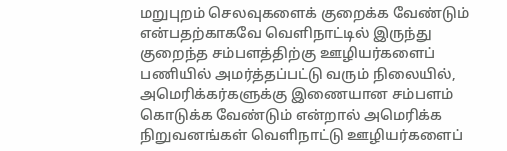மறுபுறம் செலவுகளைக் குறைக்க வேண்டும் என்பதற்காகவே வெளிநாட்டில் இருந்து குறைந்த சம்பளத்திற்கு ஊழியர்களைப் பணியில் அமர்த்தப்பட்டு வரும் நிலையில், அமெரிக்கர்களுக்கு இணையான சம்பளம் கொடுக்க வேண்டும் என்றால் அமெரிக்க நிறுவனங்கள் வெளிநாட்டு ஊழியர்களைப்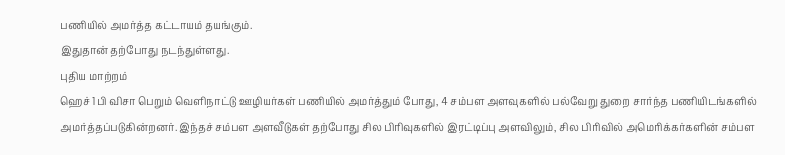பணியில் அமர்த்த கட்டாயம் தயங்கும்.
இதுதான் தற்போது நடந்துள்ளது.
புதிய மாற்றம்
ஹெச் 1பி விசா பெறும் வெளிநாட்டு ஊழியர்கள் பணியில் அமர்த்தும் போது, 4 சம்பள அளவுகளில் பல்வேறு துறை சார்ந்த பணியிடங்களில் அமர்த்தப்படுகின்றனர். இந்தச் சம்பள அளவீடுகள் தற்போது சில பிரிவுகளில் இரட்டிப்பு அளவிலும், சில பிரிவில் அமெரிக்கர்களின் சம்பள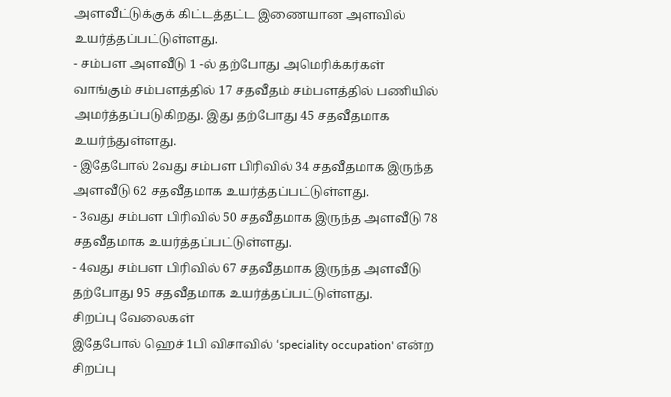அளவீட்டுக்குக் கிட்டத்தட்ட இணையான அளவில் உயர்த்தப்பட்டுள்ளது.
- சம்பள அளவீடு 1 -ல் தற்போது அமெரிக்கர்கள் வாங்கும் சம்பளத்தில் 17 சதவீதம் சம்பளத்தில் பணியில் அமர்த்தப்படுகிறது. இது தற்போது 45 சதவீதமாக உயர்ந்துள்ளது.
- இதேபோல் 2வது சம்பள பிரிவில் 34 சதவீதமாக இருந்த அளவீடு 62 சதவீதமாக உயர்த்தப்பட்டுள்ளது.
- 3வது சம்பள பிரிவில் 50 சதவீதமாக இருந்த அளவீடு 78 சதவீதமாக உயர்த்தப்பட்டுள்ளது.
- 4வது சம்பள பிரிவில் 67 சதவீதமாக இருந்த அளவீடு தற்போது 95 சதவீதமாக உயர்த்தப்பட்டுள்ளது.
சிறப்பு வேலைகள்
இதேபோல் ஹெச் 1பி விசாவில் ‘speciality occupation' என்ற சிறப்பு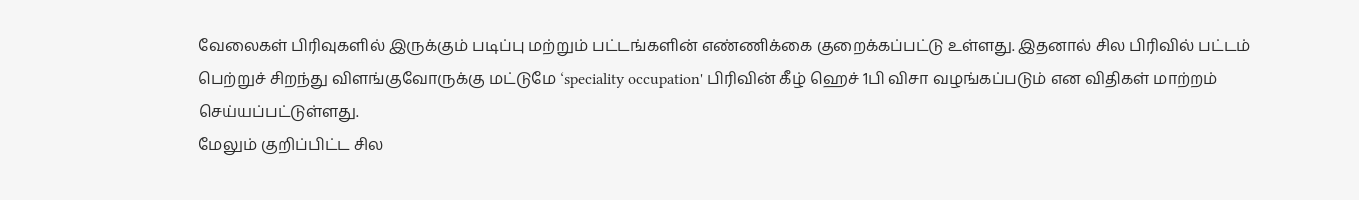வேலைகள் பிரிவுகளில் இருக்கும் படிப்பு மற்றும் பட்டங்களின் எண்ணிக்கை குறைக்கப்பட்டு உள்ளது. இதனால் சில பிரிவில் பட்டம் பெற்றுச் சிறந்து விளங்குவோருக்கு மட்டுமே ‘speciality occupation' பிரிவின் கீழ் ஹெச் 1பி விசா வழங்கப்படும் என விதிகள் மாற்றம் செய்யப்பட்டுள்ளது.
மேலும் குறிப்பிட்ட சில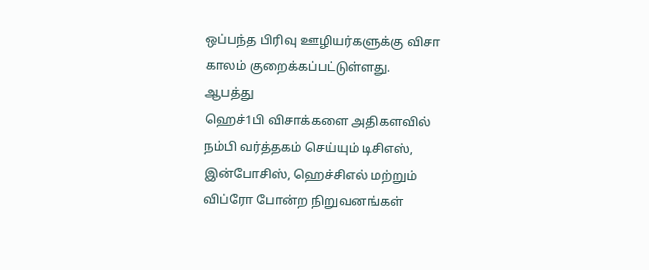ஒப்பந்த பிரிவு ஊழியர்களுக்கு விசா காலம் குறைக்கப்பட்டுள்ளது.
ஆபத்து
ஹெச்1பி விசாக்களை அதிகளவில் நம்பி வர்த்தகம் செய்யும் டிசிஎஸ், இன்போசிஸ், ஹெச்சிஎல் மற்றும் விப்ரோ போன்ற நிறுவனங்கள்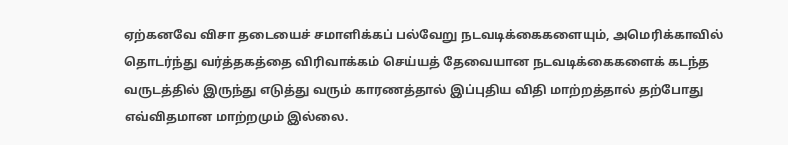ஏற்கனவே விசா தடையைச் சமாளிக்கப் பல்வேறு நடவடிக்கைகளையும், அமெரிக்காவில் தொடர்ந்து வர்த்தகத்தை விரிவாக்கம் செய்யத் தேவையான நடவடிக்கைகளைக் கடந்த வருடத்தில் இருந்து எடுத்து வரும் காரணத்தால் இப்புதிய விதி மாற்றத்தால் தற்போது எவ்விதமான மாற்றமும் இல்லை.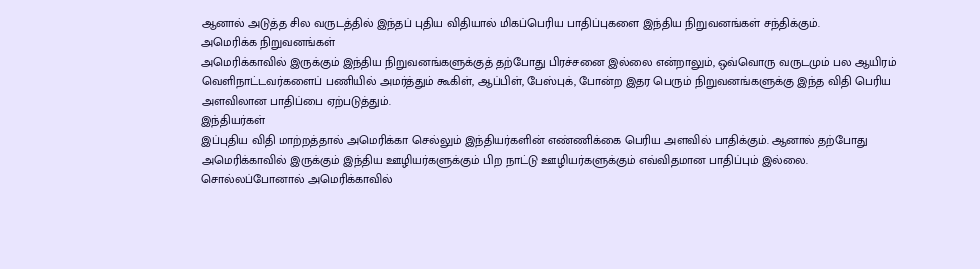ஆனால் அடுத்த சில வருடத்தில் இந்தப் புதிய விதியால் மிகப்பெரிய பாதிப்புகளை இந்திய நிறுவனங்கள் சந்திக்கும்.
அமெரிக்க நிறுவனங்கள்
அமெரிக்காவில் இருக்கும் இந்திய நிறுவனங்களுக்குத் தற்போது பிரச்சனை இல்லை என்றாலும், ஒவ்வொரு வருடமும் பல ஆயிரம் வெளிநாட்டவர்களைப் பணியில் அமர்த்தும் கூகிள், ஆப்பிள், பேஸ்புக், போன்ற இதர பெரும் நிறுவனங்களுக்கு இந்த விதி பெரிய அளவிலான பாதிப்பை ஏற்படுத்தும்.
இந்தியர்கள்
இப்புதிய விதி மாற்றத்தால் அமெரிக்கா செல்லும் இந்தியர்களின் எண்ணிக்கை பெரிய அளவில் பாதிக்கும். ஆனால் தற்போது அமெரிக்காவில் இருக்கும் இந்திய ஊழியர்களுக்கும் பிற நாட்டு ஊழியர்களுக்கும் எவ்விதமான பாதிப்பும் இல்லை.
சொல்லப்போனால் அமெரிக்காவில்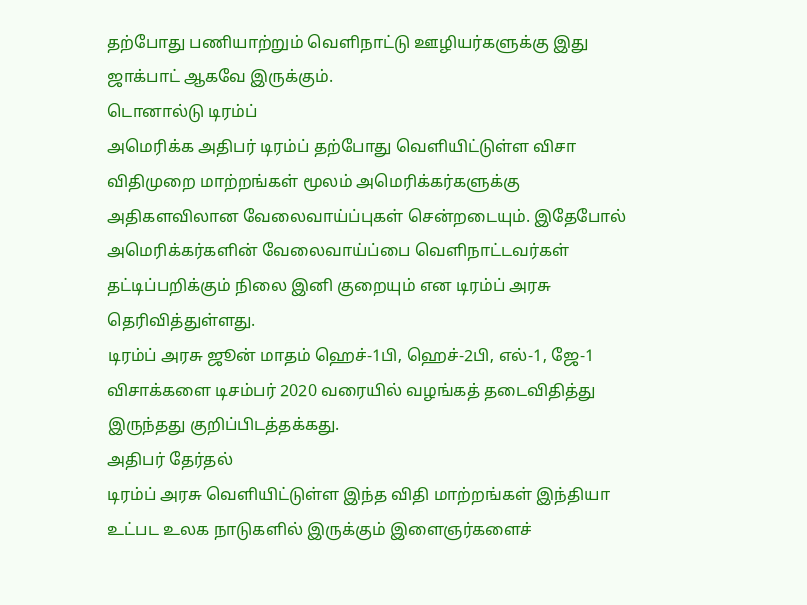தற்போது பணியாற்றும் வெளிநாட்டு ஊழியர்களுக்கு இது ஜாக்பாட் ஆகவே இருக்கும்.
டொனால்டு டிரம்ப்
அமெரிக்க அதிபர் டிரம்ப் தற்போது வெளியிட்டுள்ள விசா விதிமுறை மாற்றங்கள் மூலம் அமெரிக்கர்களுக்கு அதிகளவிலான வேலைவாய்ப்புகள் சென்றடையும். இதேபோல் அமெரிக்கர்களின் வேலைவாய்ப்பை வெளிநாட்டவர்கள் தட்டிப்பறிக்கும் நிலை இனி குறையும் என டிரம்ப் அரசு தெரிவித்துள்ளது.
டிரம்ப் அரசு ஜூன் மாதம் ஹெச்-1பி, ஹெச்-2பி, எல்-1, ஜே-1 விசாக்களை டிசம்பர் 2020 வரையில் வழங்கத் தடைவிதித்து இருந்தது குறிப்பிடத்தக்கது.
அதிபர் தேர்தல்
டிரம்ப் அரசு வெளியிட்டுள்ள இந்த விதி மாற்றங்கள் இந்தியா உட்பட உலக நாடுகளில் இருக்கும் இளைஞர்களைச்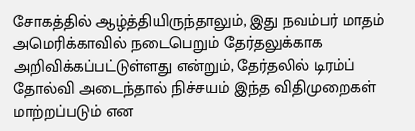சோகத்தில் ஆழ்த்தியிருந்தாலும், இது நவம்பர் மாதம் அமெரிக்காவில் நடைபெறும் தேர்தலுக்காக அறிவிக்கப்பட்டுள்ளது என்றும், தேர்தலில் டிரம்ப் தோல்வி அடைந்தால் நிச்சயம் இந்த விதிமுறைகள் மாற்றப்படும் என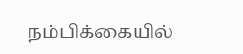நம்பிக்கையில்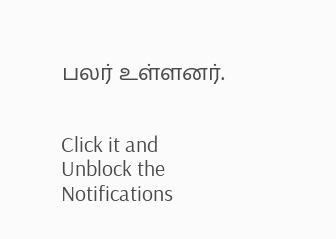பலர் உள்ளனர்.


Click it and Unblock the Notifications